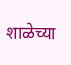शाळेच्या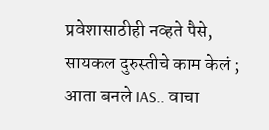प्रवेशासाठीही नव्हते पैसे, सायकल दुरुस्तीचे काम केलं ; आता बनले IAS.. वाचा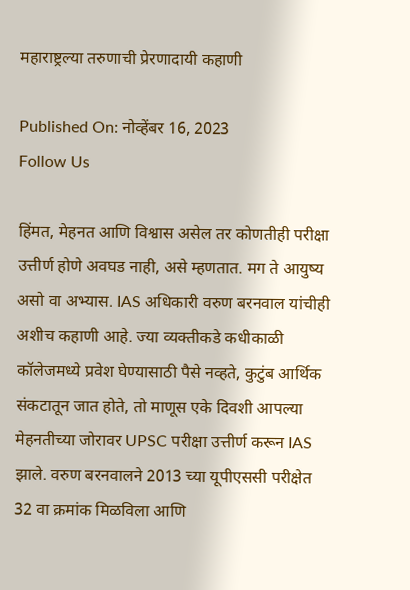महाराष्ट्रल्या तरुणाची प्रेरणादायी कहाणी

Published On: नोव्हेंबर 16, 2023
Follow Us

हिंमत, मेहनत आणि विश्वास असेल तर कोणतीही परीक्षा उत्तीर्ण होणे अवघड नाही, असे म्हणतात. मग ते आयुष्य असो वा अभ्यास. IAS अधिकारी वरुण बरनवाल यांचीही अशीच कहाणी आहे. ज्या व्यक्तीकडे कधीकाळी कॉलेजमध्ये प्रवेश घेण्यासाठी पैसे नव्हते, कुटुंब आर्थिक संकटातून जात होते, तो माणूस एके दिवशी आपल्या मेहनतीच्या जोरावर UPSC परीक्षा उत्तीर्ण करून IAS झाले. वरुण बरनवालने 2013 च्या यूपीएससी परीक्षेत 32 वा क्रमांक मिळविला आणि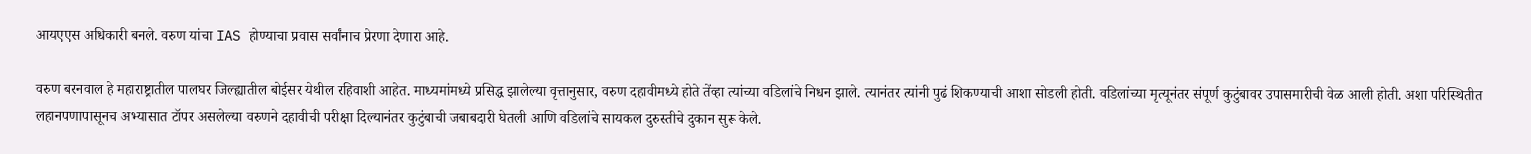आयएएस अधिकारी बनले. वरुण यांचा IAS होण्याचा प्रवास सर्वांनाच प्रेरणा देणारा आहे.

वरुण बरनवाल हे महाराष्ट्रातील पालघर जिल्ह्यातील बोईसर येथील रहिवाशी आहेत. माध्यमांमध्ये प्रसिद्ध झालेल्या वृत्तानुसार, वरुण दहावीमध्ये होते तेंव्हा त्यांच्या वडिलांचे निधन झाले. त्यानंतर त्यांनी पुढं शिकण्याची आशा सोडली होती. वडिलांच्या मृत्यूनंतर संपूर्ण कुटुंबावर उपासमारीची वेळ आली होती. अशा परिस्थितीत लहानपणापासूनच अभ्यासात टॉपर असलेल्या वरुणने दहावीची परीक्षा दिल्यानंतर कुटुंबाची जबाबदारी घेतली आणि वडिलांचे सायकल दुरुस्तीचे दुकान सुरू केले.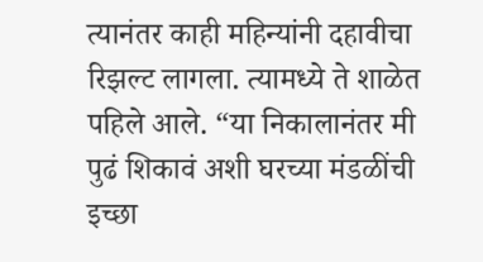त्यानंतर काही महिन्यांनी दहावीचा रिझल्ट लागला. त्यामध्ये ते शाळेत पहिले आले. “या निकालानंतर मी पुढं शिकावं अशी घरच्या मंडळींची इच्छा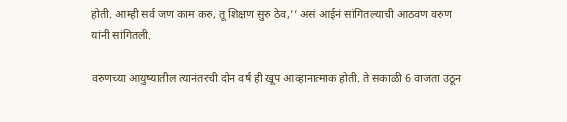होती. आम्ही सर्व जण काम करु, तू शिक्षण सुरु ठेव,’’ असं आईनं सांगितल्याची आठवण वरुण यांनी सांगितली.

वरुणच्या आयुष्यातील त्यानंतरची दोन वर्ष ही खूप आव्हानात्माक होती. ते सकाळी 6 वाजता उठून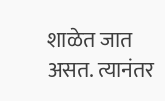शाळेत जात असत. त्यानंतर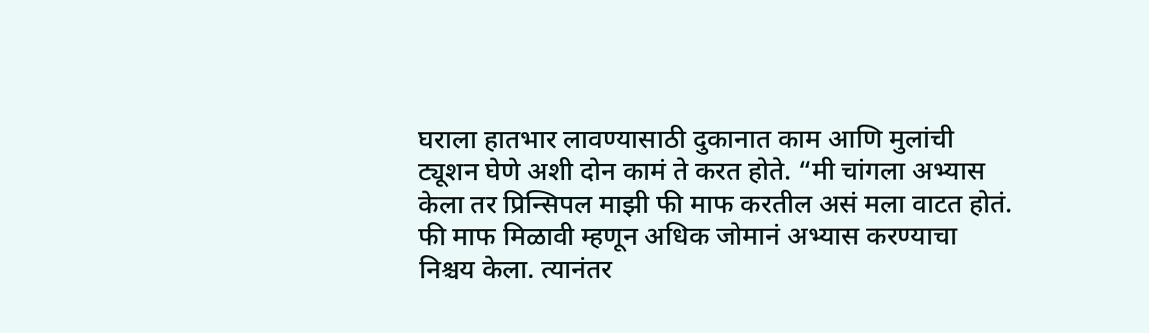घराला हातभार लावण्यासाठी दुकानात काम आणि मुलांची ट्यूशन घेणे अशी दोन कामं ते करत होते. “मी चांगला अभ्यास केला तर प्रिन्सिपल माझी फी माफ करतील असं मला वाटत होतं. फी माफ मिळावी म्हणून अधिक जोमानं अभ्यास करण्याचा निश्चय केला. त्यानंतर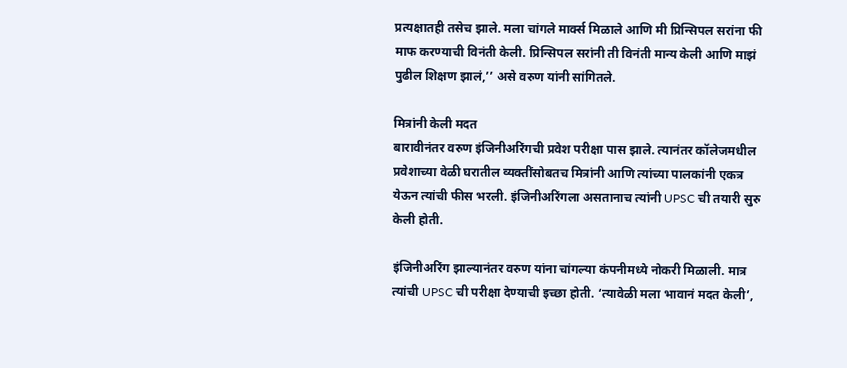प्रत्यक्षातही तसेच झाले. मला चांगले मार्क्स मिळाले आणि मी प्रिन्सिपल सरांना फी माफ करण्याची विनंती केली. प्रिन्सिपल सरांनी ती विनंती मान्य केली आणि माझं पुढील शिक्षण झालं,’’ असे वरुण यांनी सांगितले.

मित्रांनी केली मदत
बारावीनंतर वरुण इंजिनीअरिंगची प्रवेश परीक्षा पास झाले. त्यानंतर कॉलेजमधील प्रवेशाच्या वेळी घरातील व्यक्तींसोबतच मित्रांनी आणि त्यांच्या पालकांनी एकत्र येऊन त्यांची फीस भरली. इंजिनीअरिंगला असतानाच त्यांनी UPSC ची तयारी सुरु केली होती.

इंजिनीअरिंग झाल्यानंतर वरुण यांना चांगल्या कंपनीमध्ये नोकरी मिळाली. मात्र त्यांची UPSC ची परीक्षा देण्याची इच्छा होती. ‘त्यावेळी मला भावानं मदत केली’,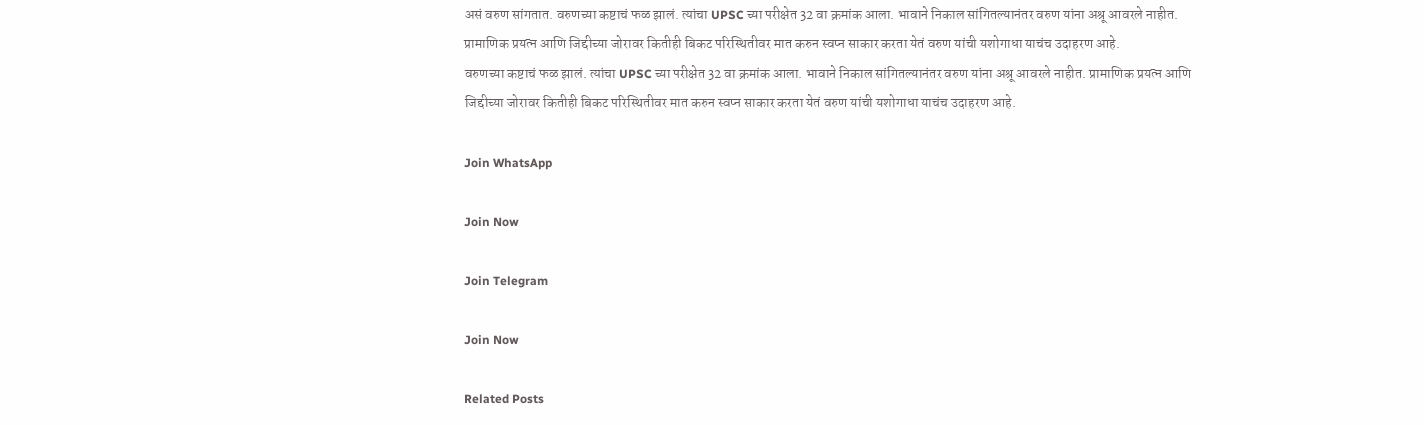असं वरुण सांगतात. वरुणच्या कष्टाचं फळ झालं. त्यांचा UPSC च्या परीक्षेत 32 वा क्रमांक आला. भावाने निकाल सांगितल्यानंतर वरुण यांना अश्रू आवरले नाहीत. प्रामाणिक प्रयत्न आणि जिद्दीच्या जोरावर कितीही बिकट परिस्थितीवर मात करुन स्वप्न साकार करता येतं वरुण यांची यशोगाधा याचंच उदाहरण आहे.
वरुणच्या कष्टाचं फळ झालं. त्यांचा UPSC च्या परीक्षेत 32 वा क्रमांक आला. भावाने निकाल सांगितल्यानंतर वरुण यांना अश्रू आवरले नाहीत. प्रामाणिक प्रयत्न आणि जिद्दीच्या जोरावर कितीही बिकट परिस्थितीवर मात करुन स्वप्न साकार करता येतं वरुण यांची यशोगाधा याचंच उदाहरण आहे.

Join WhatsApp

Join Now

Join Telegram

Join Now

Related Posts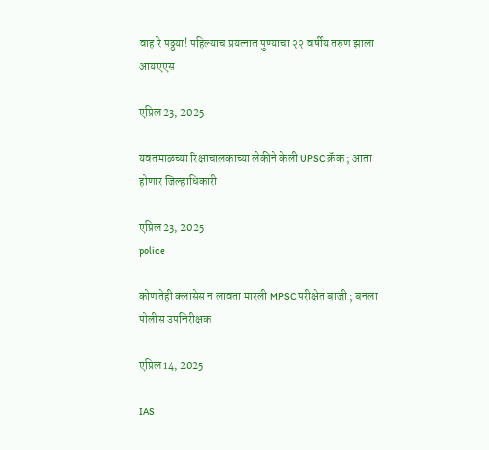वाह रे पठ्ठया! पहिल्याच प्रयत्नात पुण्याचा २२ वर्षीय तरुण झाला आयएएस

एप्रिल 23, 2025

यवतमाळच्या रिक्षाचालकाच्या लेकीने केली UPSC क्रॅक ; आता होणार जिल्हाधिकारी

एप्रिल 23, 2025
police

कोणतेही क्लासेस न लावता मारली MPSC परीक्षेत बाजी ; बनला पोलीस उपनिरीक्षक

एप्रिल 14, 2025

IAS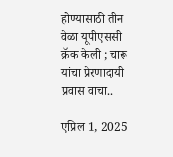होण्यासाठी तीन वेळा यूपीएससी क्रॅक केली ; चारू यांचा प्रेरणादायी प्रवास वाचा..

एप्रिल 1, 2025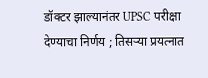डॉक्टर झाल्यानंतर UPSC परीक्षा देण्याचा निर्णय ; तिसऱ्या प्रयत्नात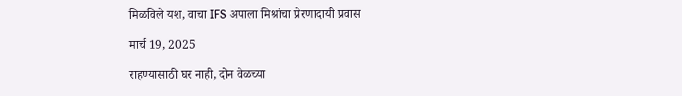मिळविले यश, वाचा IFS अपाला मिश्रांचा प्रेरणादायी प्रवास

मार्च 19, 2025

राहण्यासाठी घर नाही, दोन वेळच्या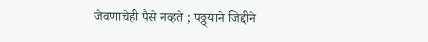जेवणाचेही पैसे नव्हते ; पठ्ठ्याने जिद्दीने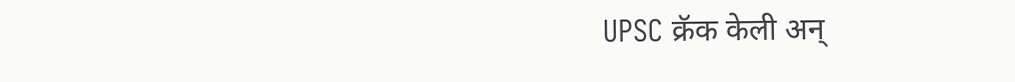UPSC क्रॅक केली अन्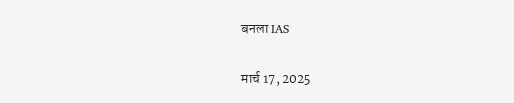बनला IAS

मार्च 17, 2025